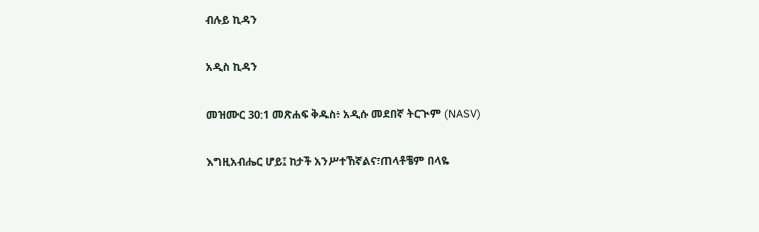ብሉይ ኪዳን

አዲስ ኪዳን

መዝሙር 30:1 መጽሐፍ ቅዱስ፥ አዲሱ መደበኛ ትርጒም (NASV)

እግዚአብሔር ሆይ፤ ከታች አንሥተኸኛልና፣ጠላቶቼም በላዬ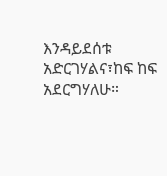እንዳይደሰቱ አድርገሃልና፣ከፍ ከፍ አደርግሃለሁ።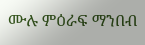ሙሉ ምዕራፍ ማንበብ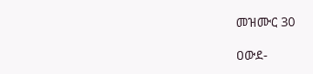መዝሙር 30

ዐውደ-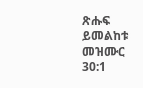ጽሑፍ ይመልከቱ መዝሙር 30:1